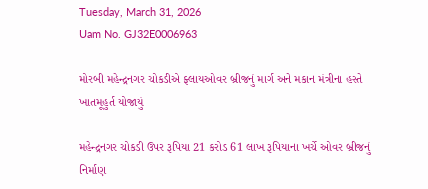Tuesday, March 31, 2026
Uam No. GJ32E0006963

મોરબી મહેન્દ્રનગર ચોકડીએ ફ્લાયઓવર બ્રીજનું માર્ગ અને મકાન મંત્રીના હસ્તે ખાતમૂહુર્ત યોજાયું

મહેન્દ્રનગર ચોકડી ઉપર રૂપિયા 21 કરોડ 61 લાખ રૂપિયાના ખર્ચે ઓવર બ્રીજનું નિર્માણ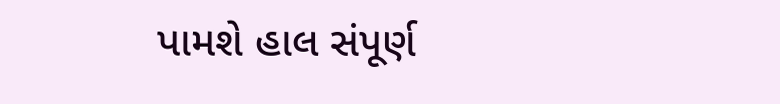પામશે હાલ સંપૂર્ણ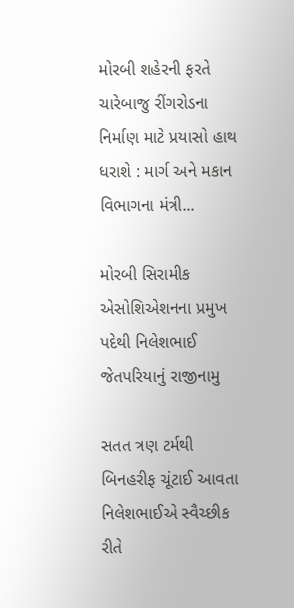મોરબી શહેરની ફરતે ચારેબાજુ રીંગરોડના નિર્માણ માટે પ્રયાસો હાથ ધરાશે : માર્ગ અને મકાન વિભાગના મંત્રી...

મોરબી સિરામીક એસોશિએશનના પ્રમુખ પદેથી નિલેશભાઈ જેતપરિયાનું રાજીનામુ

સતત ત્રણ ટર્મથી બિનહરીફ ચૂંટાઈ આવતા નિલેશભાઈએ સ્વૈચ્છીક રીતે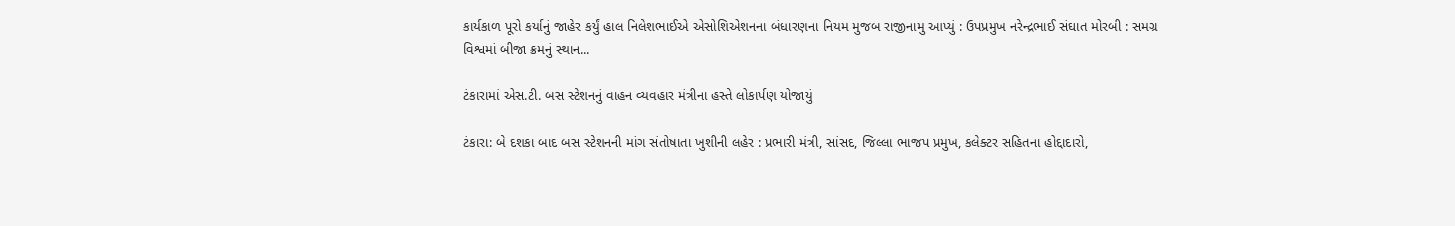કાર્યકાળ પૂરો કર્યાનું જાહેર કર્યું હાલ નિલેશભાઈએ એસોશિએશનના બંધારણના નિયમ મુજબ રાજીનામુ આપ્યું : ઉપપ્રમુખ નરેન્દ્રભાઈ સંઘાત મોરબી : સમગ્ર વિશ્વમાં બીજા ક્રમનું સ્થાન...

ટંકારામાં એસ.ટી. બસ સ્ટેશનનું વાહન વ્યવહાર મંત્રીના હસ્તે લોકાર્પણ યોજાયું

ટંકારા: બે દશકા બાદ બસ સ્ટેશનની માંગ સંતોષાતા ખુશીની લહેર : પ્રભારી મંત્રી, સાંસદ, જિલ્લા ભાજપ પ્રમુખ, કલેક્ટર સહિતના હોદ્દાદારો,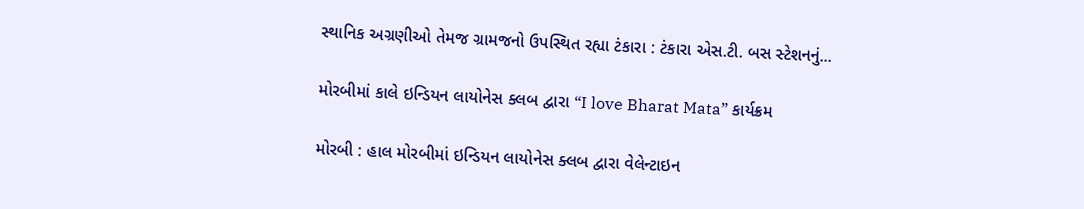સ્થાનિક અગ્રણીઓ તેમજ ગ્રામજનો ઉપસ્થિત રહ્યા ટંકારા : ટંકારા એસ.ટી. બસ સ્ટેશનનું...

મોરબીમાં કાલે ઇન્ડિયન લાયોનેસ ક્લબ દ્વારા “I love Bharat Mata” કાર્યક્રમ

મોરબી : હાલ મોરબીમાં ઇન્ડિયન લાયોનેસ ક્લબ દ્વારા વેલેન્ટાઇન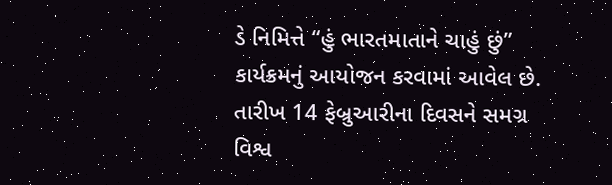ડે નિમિત્તે “હું ભારતમાતાને ચાહું છું” કાર્યક્રમનું આયોજન કરવામાં આવેલ છે. તારીખ 14 ફેબ્રુઆરીના દિવસને સમગ્ર વિશ્વ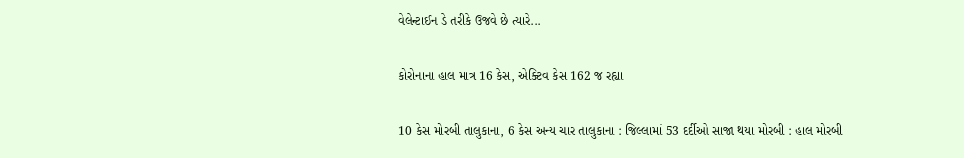વેલેન્ટાઈન ડે તરીકે ઉજવે છે ત્યારે...

કોરોનાના હાલ માત્ર 16 કેસ, એક્ટિવ કેસ 162 જ રહ્યા

10 કેસ મોરબી તાલુકાના, 6 કેસ અન્ય ચાર તાલુકાના : જિલ્લામાં 53 દર્દીઓ સાજા થયા મોરબી : હાલ મોરબી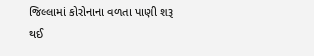જિલ્લામાં કોરોનાના વળતા પાણી શરૂ થઈ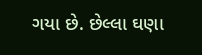ગયા છે. છેલ્લા ઘણા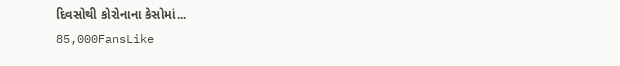દિવસોથી કોરોનાના કેસોમાં...
85,000FansLike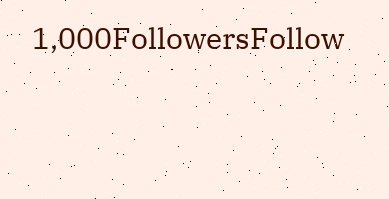1,000FollowersFollow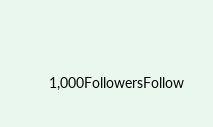1,000FollowersFollow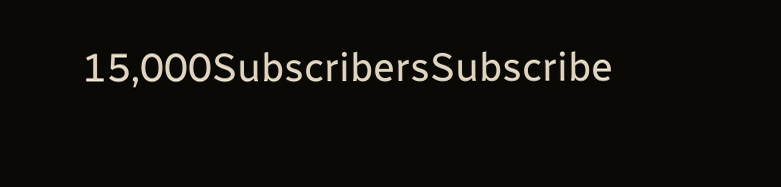15,000SubscribersSubscribe